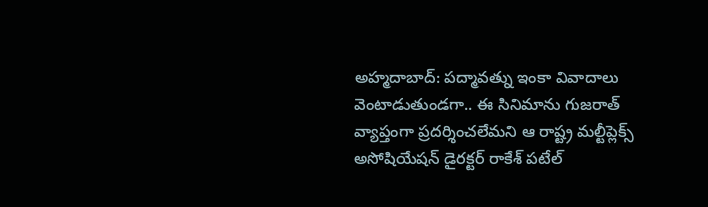అహ్మదాబాద్: పద్మావత్ను ఇంకా వివాదాలు వెంటాడుతుండగా.. ఈ సినిమాను గుజరాత్ వ్యాప్తంగా ప్రదర్శించలేమని ఆ రాష్ట్ర మల్టీప్లెక్స్ అసోషియేషన్ డైరక్టర్ రాకేశ్ పటేల్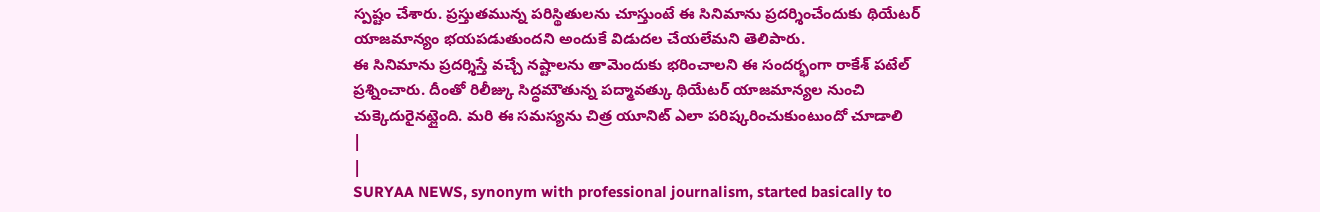స్పష్టం చేశారు. ప్రస్తుతమున్న పరిస్థితులను చూస్తుంటే ఈ సినిమాను ప్రదర్శించేందుకు థియేటర్ యాజమాన్యం భయపడుతుందని అందుకే విడుదల చేయలేమని తెలిపారు.
ఈ సినిమాను ప్రదర్శిస్తే వచ్చే నష్టాలను తామెందుకు భరించాలని ఈ సందర్భంగా రాకేశ్ పటేల్ ప్రశ్నించారు. దీంతో రిలీజ్కు సిద్ధమౌతున్న పద్మావత్కు థియేటర్ యాజమాన్యల నుంచి చుక్కెదురైనట్లైంది. మరి ఈ సమస్యను చిత్ర యూనిట్ ఎలా పరిష్కరించుకుంటుందో చూడాలి
|
|
SURYAA NEWS, synonym with professional journalism, started basically to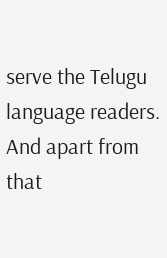serve the Telugu language readers. And apart from that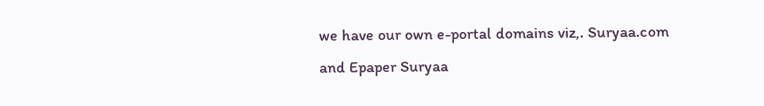we have our own e-portal domains viz,. Suryaa.com and Epaper Suryaa